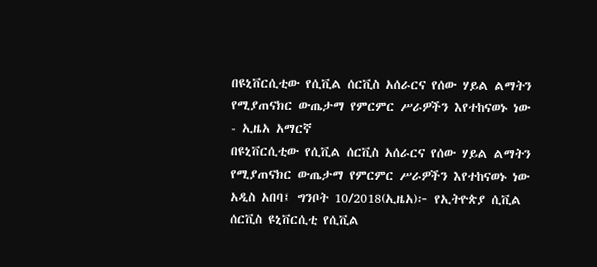በዩኒቨርሲቲው የሲቪል ሰርቪስ አሰራርና የሰው ሃይል ልማትን የሚያጠናክር ውጤታማ የምርምር ሥራዎችን እየተከናወኑ ነው - ኢዜአ አማርኛ
በዩኒቨርሲቲው የሲቪል ሰርቪስ አሰራርና የሰው ሃይል ልማትን የሚያጠናክር ውጤታማ የምርምር ሥራዎችን እየተከናወኑ ነው
አዲስ አበባ፤ ግንቦት 10/2018(ኢዜአ)፦ የኢትዮጵያ ሲቪል ሰርቪስ ዩኒቨርሲቲ የሲቪል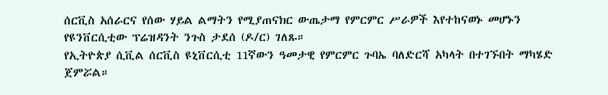ሰርቪስ አሰራርና የሰው ሃይል ልማትን የሚያጠናክር ውጤታማ የምርምር ሥራዎች እየተከናወኑ መሆኑን የዩንቨርሲቲው ፕሬዝዳንት ንጉስ ታደሰ (ዶ/ር) ገለጹ።
የኢትዮጵያ ሲቪል ሰርቪስ ዩኒቨርሲቲ 11ኛውን ዓመታዊ የምርምር ጉባኤ ባለድርሻ አካላት በተገኙበት ማካሄድ ጀምሯል።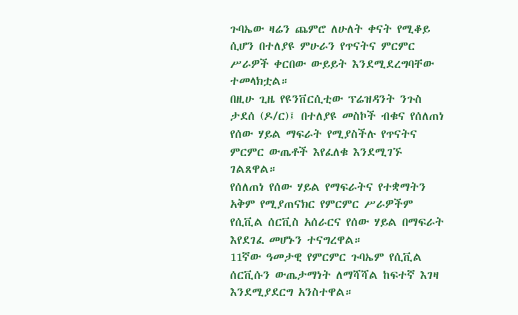ጉባኤው ዛሬን ጨምሮ ለሁለት ቀናት የሚቆይ ሲሆን በተለያዩ ምሁራን የጥናትና ምርምር ሥራዎች ቀርበው ውይይት እንደሚደረግባቸው ተመላክቷል።
በዚሁ ጊዜ የዩንቨርሲቲው ፕሬዝዳንት ንጉስ ታደሰ (ዶ/ር)፤ በተለያዩ መስኮች ብቁና የሰለጠነ የሰው ሃይል ማፍራት የሚያስችሉ የጥናትና ምርምር ውጤቶች እየፈለቁ እንደሚገኙ ገልጸዋል።
የሰለጠነ የሰው ሃይል የማፍራትና የተቋማትን አቅም የሚያጠናክር የምርምር ሥራዎችም የሲቪል ሰርቪስ አሰራርና የሰው ሃይል በማፍራት እየደገፈ መሆኑን ተናግረዋል።
11ኛው ዓመታዊ የምርምር ጉባኤም የሲቪል ሰርቪሱን ውጤታማነት ለማሻሻል ከፍተኛ እገዛ እንደሚያደርግ አንስተዋል።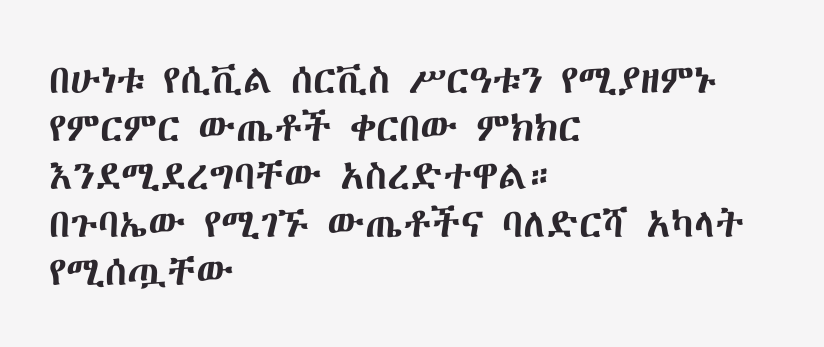በሁነቱ የሲቪል ሰርቪስ ሥርዓቱን የሚያዘምኑ የምርምር ውጤቶች ቀርበው ምክክር እንደሚደረግባቸው አስረድተዋል።
በጉባኤው የሚገኙ ውጤቶችና ባለድርሻ አካላት የሚሰጧቸው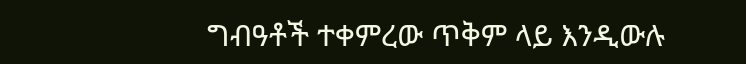ግብዓቶች ተቀምረው ጥቅም ላይ እንዲውሉ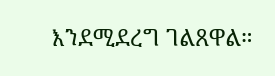እንደሚደረግ ገልጸዋል።